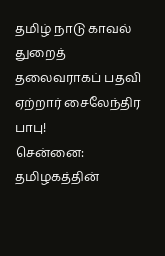தமிழ் நாடு காவல் துறைத் தலைவராகப் பதவி ஏற்றார் சைலேந்திர பாபு!
சென்னை: தமிழகத்தின்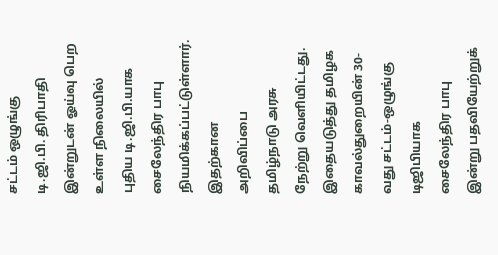சட்டம் ஒழுங்கு டி.ஜி.பி. திரிபாதி இன்றுடன் ஓய்வு பெற உள்ள நிலையில் புதிய டி.ஜி.பி.யாக சைலேந்திர பாபு நியமிக்கப்பட்டுள்ளார். இதற்கான அறிவிப்பை தமிழ்நாடு அரசு நேற்று வெளியிட்டது. இதையடுத்து தமிழக காவல்துறையின் 30-வது சட்டம்-ஒழுங்கு டிஜிபியாக சைலேந்திர பாபு இன்று பதவியேற்றுக்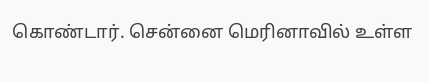கொண்டார். சென்னை மெரினாவில் உள்ள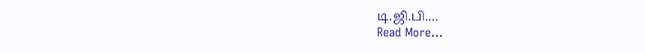டி.ஜி.பி.…
Read More...